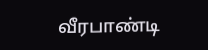வீரபாண்டி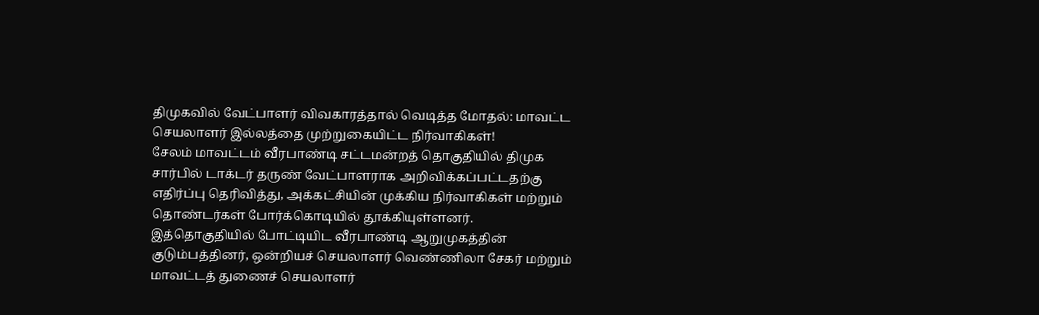திமுகவில் வேட்பாளர் விவகாரத்தால் வெடித்த மோதல்: மாவட்ட செயலாளர் இல்லத்தை முற்றுகையிட்ட நிர்வாகிகள்!
சேலம் மாவட்டம் வீரபாண்டி சட்டமன்றத் தொகுதியில் திமுக சார்பில் டாக்டர் தருண் வேட்பாளராக அறிவிக்கப்பட்டதற்கு எதிர்ப்பு தெரிவித்து, அக்கட்சியின் முக்கிய நிர்வாகிகள் மற்றும் தொண்டர்கள் போர்க்கொடியில் தூக்கியுள்ளனர்.
இத்தொகுதியில் போட்டியிட வீரபாண்டி ஆறுமுகத்தின் குடும்பத்தினர், ஒன்றியச் செயலாளர் வெண்ணிலா சேகர் மற்றும் மாவட்டத் துணைச் செயலாளர்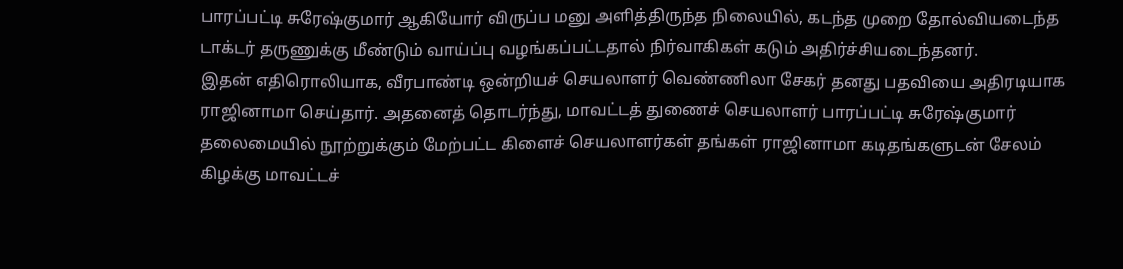பாரப்பட்டி சுரேஷ்குமார் ஆகியோர் விருப்ப மனு அளித்திருந்த நிலையில், கடந்த முறை தோல்வியடைந்த டாக்டர் தருணுக்கு மீண்டும் வாய்ப்பு வழங்கப்பட்டதால் நிர்வாகிகள் கடும் அதிர்ச்சியடைந்தனர்.
இதன் எதிரொலியாக, வீரபாண்டி ஒன்றியச் செயலாளர் வெண்ணிலா சேகர் தனது பதவியை அதிரடியாக ராஜினாமா செய்தார். அதனைத் தொடர்ந்து, மாவட்டத் துணைச் செயலாளர் பாரப்பட்டி சுரேஷ்குமார் தலைமையில் நூற்றுக்கும் மேற்பட்ட கிளைச் செயலாளர்கள் தங்கள் ராஜினாமா கடிதங்களுடன் சேலம் கிழக்கு மாவட்டச்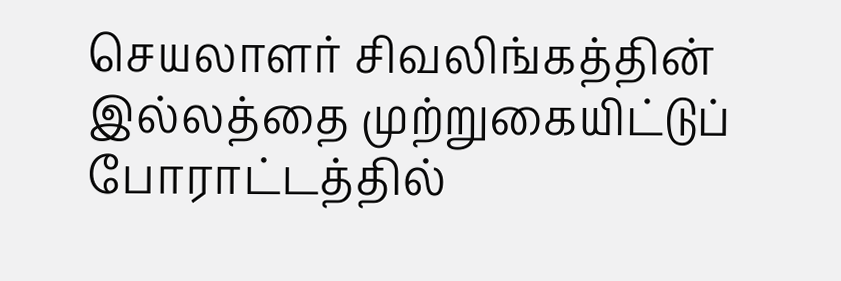செயலாளர் சிவலிங்கத்தின் இல்லத்தை முற்றுகையிட்டுப் போராட்டத்தில்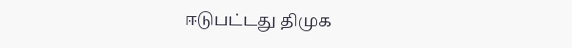ஈடுபட்டது திமுக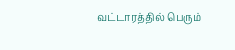வட்டாரத்தில் பெரும்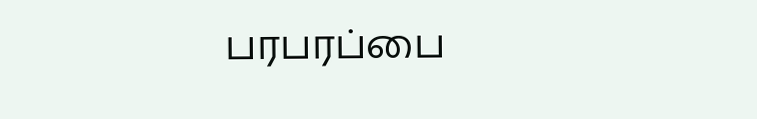பரபரப்பை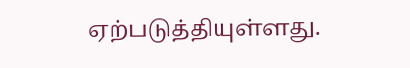ஏற்படுத்தியுள்ளது.